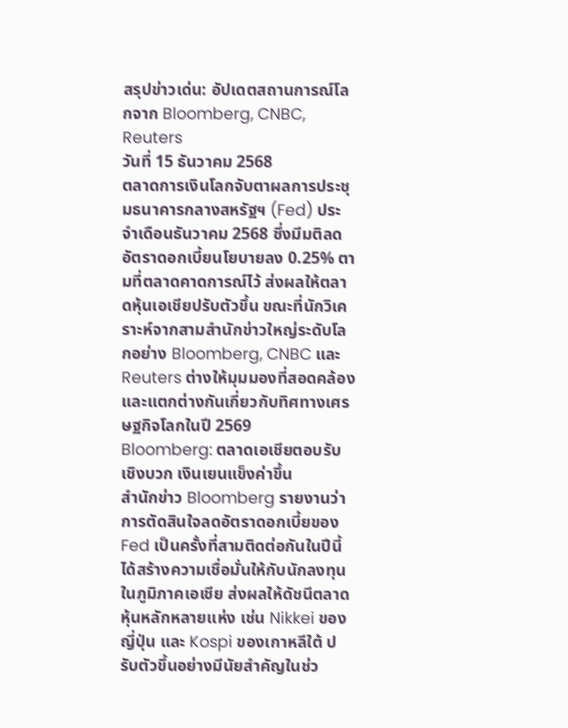สรุปข่าวเด่น: อัปเดตสถานการณ์โลกจาก Bloomberg, CNBC, Reuters
วันที่ 15 ธันวาคม 2568
ตลาดการเงินโลกจับตาผลการประชุมธนาคารกลางสหรัฐฯ (Fed) ประจำเดือนธันวาคม 2568 ซึ่งมีมติลดอัตราดอกเบี้ยนโยบายลง 0.25% ตามที่ตลาดคาดการณ์ไว้ ส่งผลให้ตลาดหุ้นเอเชียปรับตัวขึ้น ขณะที่นักวิเคราะห์จากสามสำนักข่าวใหญ่ระดับโลกอย่าง Bloomberg, CNBC และ Reuters ต่างให้มุมมองที่สอดคล้องและแตกต่างกันเกี่ยวกับทิศทางเศรษฐกิจโลกในปี 2569
Bloomberg: ตลาดเอเชียตอบรับเชิงบวก เงินเยนแข็งค่าขึ้น
สำนักข่าว Bloomberg รายงานว่า การตัดสินใจลดอัตราดอกเบี้ยของ Fed เป็นครั้งที่สามติดต่อกันในปีนี้ ได้สร้างความเชื่อมั่นให้กับนักลงทุนในภูมิภาคเอเชีย ส่งผลให้ดัชนีตลาดหุ้นหลักหลายแห่ง เช่น Nikkei ของญี่ปุ่น และ Kospi ของเกาหลีใต้ ปรับตัวขึ้นอย่างมีนัยสำคัญในช่ว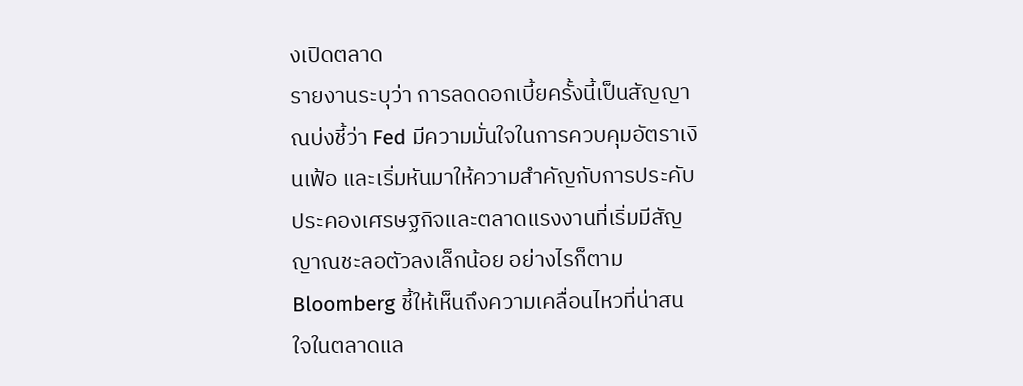งเปิดตลาด
รายงานระบุว่า การลดดอกเบี้ยครั้งนี้เป็นสัญญาณบ่งชี้ว่า Fed มีความมั่นใจในการควบคุมอัตราเงินเฟ้อ และเริ่มหันมาให้ความสำคัญกับการประคับประคองเศรษฐกิจและตลาดแรงงานที่เริ่มมีสัญญาณชะลอตัวลงเล็กน้อย อย่างไรก็ตาม Bloomberg ชี้ให้เห็นถึงความเคลื่อนไหวที่น่าสนใจในตลาดแล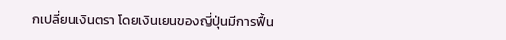กเปลี่ยนเงินตรา โดยเงินเยนของญี่ปุ่นมีการฟื้น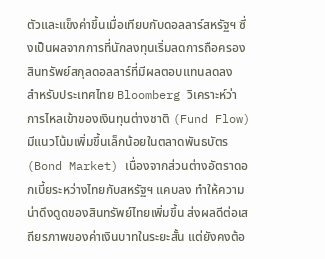ตัวและแข็งค่าขึ้นเมื่อเทียบกับดอลลาร์สหรัฐฯ ซึ่งเป็นผลจากการที่นักลงทุนเริ่มลดการถือครองสินทรัพย์สกุลดอลลาร์ที่มีผลตอบแทนลดลง
สำหรับประเทศไทย Bloomberg วิเคราะห์ว่า การไหลเข้าของเงินทุนต่างชาติ (Fund Flow) มีแนวโน้มเพิ่มขึ้นเล็กน้อยในตลาดพันธบัตร (Bond Market) เนื่องจากส่วนต่างอัตราดอกเบี้ยระหว่างไทยกับสหรัฐฯ แคบลง ทำให้ความน่าดึงดูดของสินทรัพย์ไทยเพิ่มขึ้น ส่งผลดีต่อเสถียรภาพของค่าเงินบาทในระยะสั้น แต่ยังคงต้อ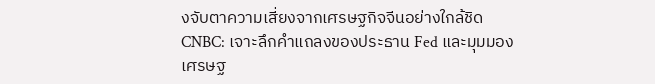งจับตาความเสี่ยงจากเศรษฐกิจจีนอย่างใกล้ชิด
CNBC: เจาะลึกคำแถลงของประธาน Fed และมุมมองเศรษฐ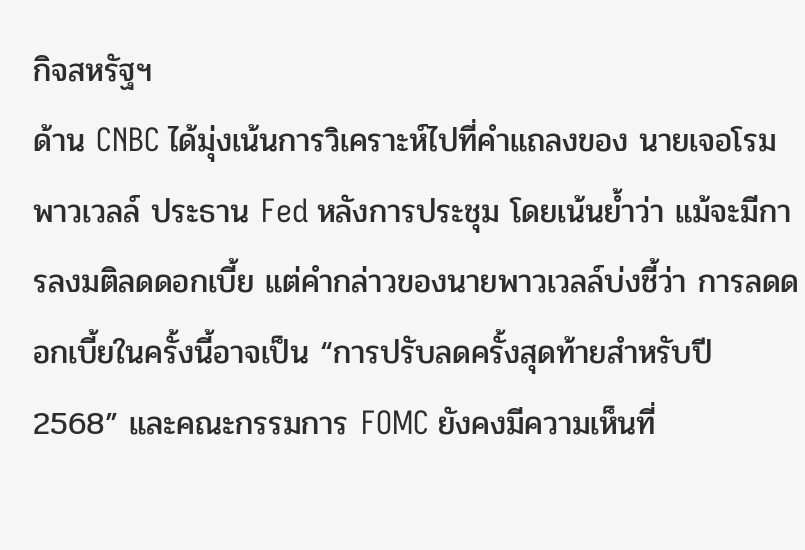กิจสหรัฐฯ
ด้าน CNBC ได้มุ่งเน้นการวิเคราะห์ไปที่คำแถลงของ นายเจอโรม พาวเวลล์ ประธาน Fed หลังการประชุม โดยเน้นย้ำว่า แม้จะมีการลงมติลดดอกเบี้ย แต่คำกล่าวของนายพาวเวลล์บ่งชี้ว่า การลดดอกเบี้ยในครั้งนี้อาจเป็น “การปรับลดครั้งสุดท้ายสำหรับปี 2568” และคณะกรรมการ FOMC ยังคงมีความเห็นที่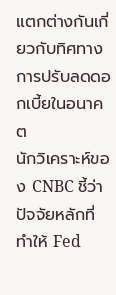แตกต่างกันเกี่ยวกับทิศทางการปรับลดดอกเบี้ยในอนาคต
นักวิเคราะห์ของ CNBC ชี้ว่า ปัจจัยหลักที่ทำให้ Fed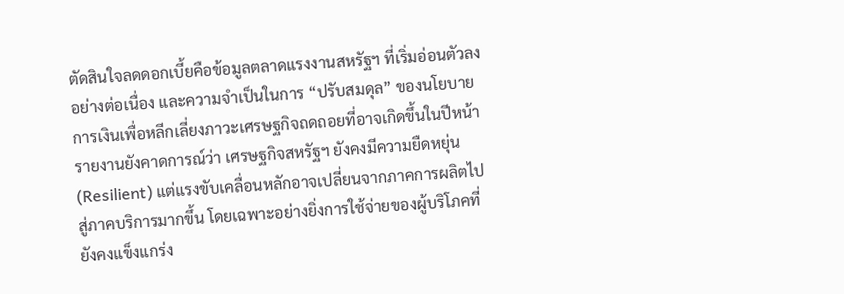ตัดสินใจลดดอกเบี้ยคือข้อมูลตลาดแรงงานสหรัฐฯ ที่เริ่มอ่อนตัวลงอย่างต่อเนื่อง และความจำเป็นในการ “ปรับสมดุล” ของนโยบายการเงินเพื่อหลีกเลี่ยงภาวะเศรษฐกิจถดถอยที่อาจเกิดขึ้นในปีหน้า รายงานยังคาดการณ์ว่า เศรษฐกิจสหรัฐฯ ยังคงมีความยืดหยุ่น (Resilient) แต่แรงขับเคลื่อนหลักอาจเปลี่ยนจากภาคการผลิตไปสู่ภาคบริการมากขึ้น โดยเฉพาะอย่างยิ่งการใช้จ่ายของผู้บริโภคที่ยังคงแข็งแกร่ง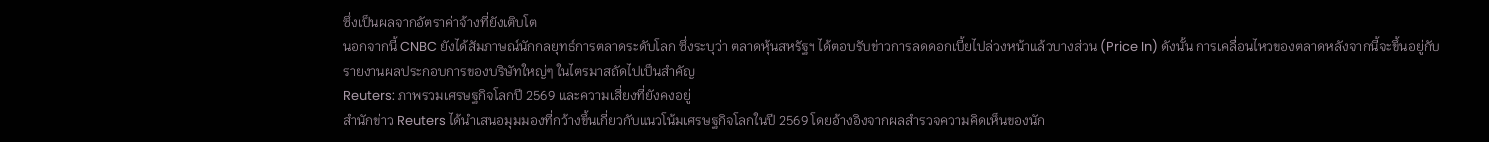ซึ่งเป็นผลจากอัตราค่าจ้างที่ยังเติบโต
นอกจากนี้ CNBC ยังได้สัมภาษณ์นักกลยุทธ์การตลาดระดับโลก ซึ่งระบุว่า ตลาดหุ้นสหรัฐฯ ได้ตอบรับข่าวการลดดอกเบี้ยไปล่วงหน้าแล้วบางส่วน (Price In) ดังนั้น การเคลื่อนไหวของตลาดหลังจากนี้จะขึ้นอยู่กับรายงานผลประกอบการของบริษัทใหญ่ๆ ในไตรมาสถัดไปเป็นสำคัญ
Reuters: ภาพรวมเศรษฐกิจโลกปี 2569 และความเสี่ยงที่ยังคงอยู่
สำนักข่าว Reuters ได้นำเสนอมุมมองที่กว้างขึ้นเกี่ยวกับแนวโน้มเศรษฐกิจโลกในปี 2569 โดยอ้างอิงจากผลสำรวจความคิดเห็นของนัก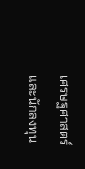เศรษฐศาสตร์และนักลงทุน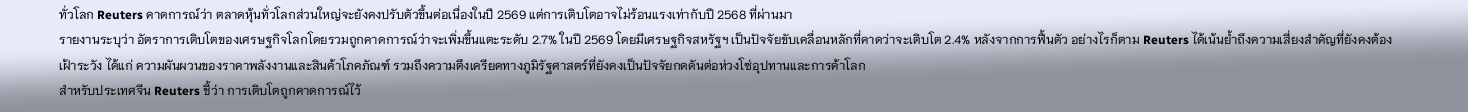ทั่วโลก Reuters คาดการณ์ว่า ตลาดหุ้นทั่วโลกส่วนใหญ่จะยังคงปรับตัวขึ้นต่อเนื่องในปี 2569 แต่การเติบโตอาจไม่ร้อนแรงเท่ากับปี 2568 ที่ผ่านมา
รายงานระบุว่า อัตราการเติบโตของเศรษฐกิจโลกโดยรวมถูกคาดการณ์ว่าจะเพิ่มขึ้นแตะระดับ 2.7% ในปี 2569 โดยมีเศรษฐกิจสหรัฐฯ เป็นปัจจัยขับเคลื่อนหลักที่คาดว่าจะเติบโต 2.4% หลังจากการฟื้นตัว อย่างไรก็ตาม Reuters ได้เน้นย้ำถึงความเสี่ยงสำคัญที่ยังคงต้องเฝ้าระวัง ได้แก่ ความผันผวนของราคาพลังงานและสินค้าโภคภัณฑ์ รวมถึงความตึงเครียดทางภูมิรัฐศาสตร์ที่ยังคงเป็นปัจจัยกดดันต่อห่วงโซ่อุปทานและการค้าโลก
สำหรับประเทศจีน Reuters ชี้ว่า การเติบโตถูกคาดการณ์ไว้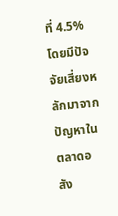ที่ 4.5% โดยมีปัจจัยเสี่ยงหลักมาจากปัญหาในตลาดอสัง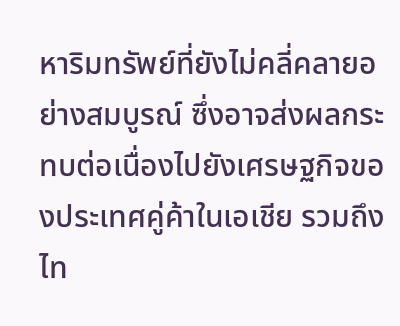หาริมทรัพย์ที่ยังไม่คลี่คลายอย่างสมบูรณ์ ซึ่งอาจส่งผลกระทบต่อเนื่องไปยังเศรษฐกิจของประเทศคู่ค้าในเอเชีย รวมถึงไท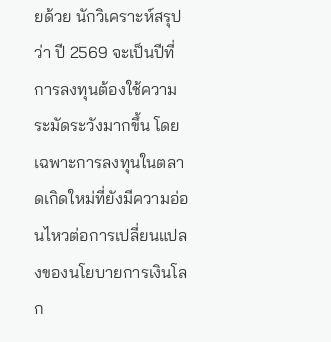ยด้วย นักวิเคราะห์สรุปว่า ปี 2569 จะเป็นปีที่การลงทุนต้องใช้ความระมัดระวังมากขึ้น โดยเฉพาะการลงทุนในตลาดเกิดใหม่ที่ยังมีความอ่อนไหวต่อการเปลี่ยนแปลงของนโยบายการเงินโลก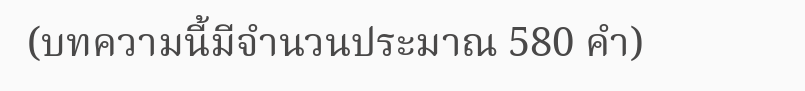(บทความนี้มีจำนวนประมาณ 580 คำ)